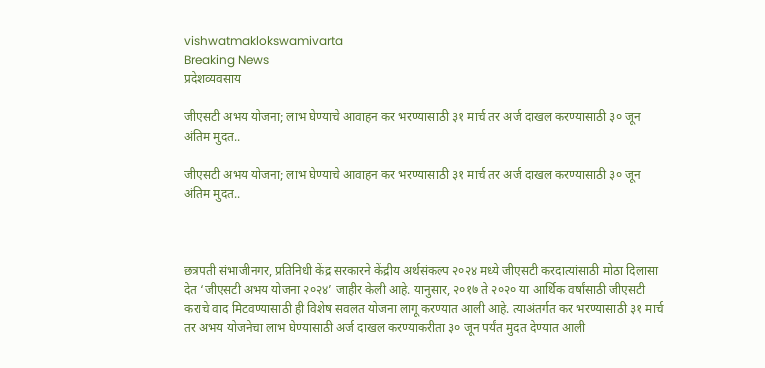vishwatmaklokswamivarta
Breaking News
प्रदेशव्यवसाय

जीएसटी अभय योजना; लाभ घेण्याचे आवाहन कर भरण्यासाठी ३१ मार्च तर अर्ज दाखल करण्यासाठी ३० जून अंतिम मुदत..

जीएसटी अभय योजना; लाभ घेण्याचे आवाहन कर भरण्यासाठी ३१ मार्च तर अर्ज दाखल करण्यासाठी ३० जून अंतिम मुदत..



छत्रपती संभाजीनगर, प्रतिनिधी केंद्र सरकारने केंद्रीय अर्थसंकल्प २०२४ मध्ये जीएसटी करदात्यांसाठी मोठा दिलासा देत ‘जीएसटी अभय योजना २०२४’ जाहीर केली आहे. यानुसार, २०१७ ते २०२० या आर्थिक वर्षांसाठी जीएसटी कराचे वाद मिटवण्यासाठी ही विशेष सवलत योजना लागू करण्यात आली आहे. त्याअंतर्गत कर भरण्यासाठी ३१ मार्च तर अभय योजनेचा लाभ घेण्यासाठी अर्ज दाखल करण्याकरीता ३० जून पर्यंत मुदत देण्यात आली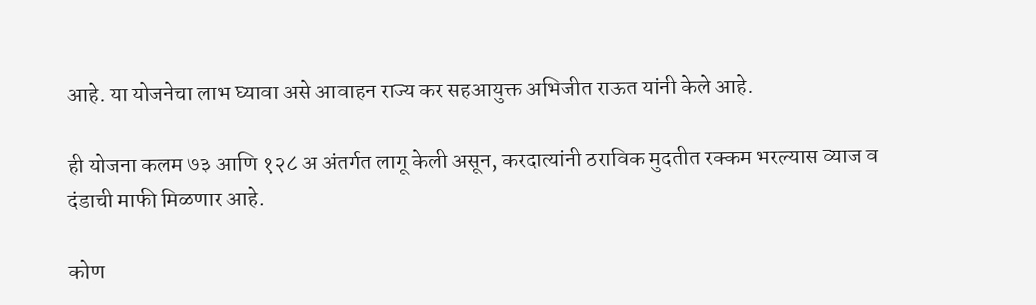आहे. या योजनेचा लाभ घ्यावा असे आवाहन राज्य कर सहआयुक्त अभिजीत राऊत यांनी केले आहे.

ही योजना कलम ७३ आणि १२८ अ अंतर्गत लागू केली असून, करदात्यांनी ठराविक मुदतीत रक्कम भरल्यास व्याज व दंडाची माफी मिळणार आहे.

कोण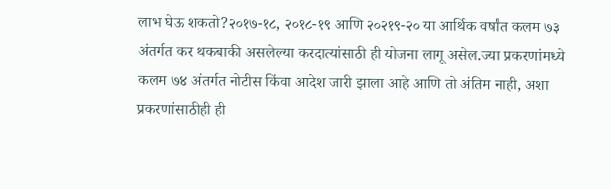लाभ घेऊ शकतो?२०१७-१८, २०१८-१९ आणि २०२१९-२० या आर्थिक वर्षांत कलम ७३ अंतर्गत कर थकबाकी असलेल्या करदात्यांसाठी ही योजना लागू असेल.ज्या प्रकरणांमध्ये कलम ७४ अंतर्गत नोटीस किंवा आदेश जारी झाला आहे आणि तो अंतिम नाही, अशा प्रकरणांसाठीही ही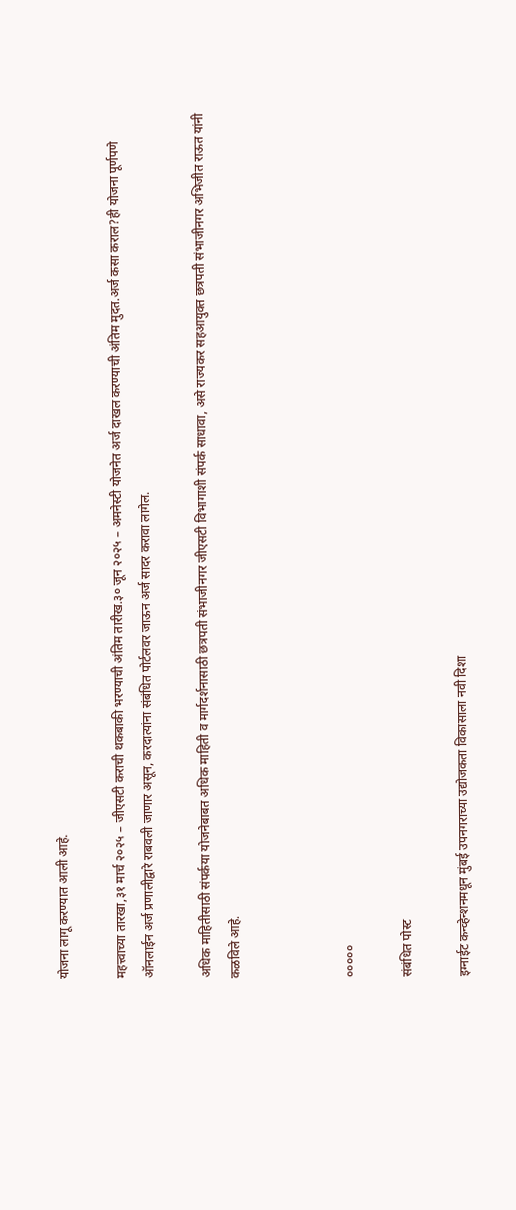योजना लागू करण्यात आली आहे.

महत्त्वाच्या तारखा,३१ मार्च २०२५ – जीएसटी कराची थकबाकी भरण्याची अंतिम तारीख.३० जून २०२५ – अमनेस्टी योजनेत अर्ज दाखल करण्याची अंतिम मुदत.अर्ज कसा कराल?ही योजना पूर्णपणे ऑनलाईन अर्ज प्रणालीद्वारे राबवली जाणार असून, करदात्यांना संबंधित पोर्टलवर जाऊन अर्ज सादर करावा लागेल.

अधिक माहितीसाठी संपर्कया योजनेबाबत अधिक माहिती व मार्गदर्शनासाठी छत्रपती संभाजीनगर जीएसटी विभागाशी संपर्क साधावा, असे राज्यकर सहआयुक्त छत्रपती संभाजीनगर अभिजीत राऊत यांनी कळविले आहे.



०००००

संबंधित पोस्ट

इग्नाईट कन्व्हेन्शनमधून मुंबई उपनगराच्या उद्योजकता विकासाला नवी दिशा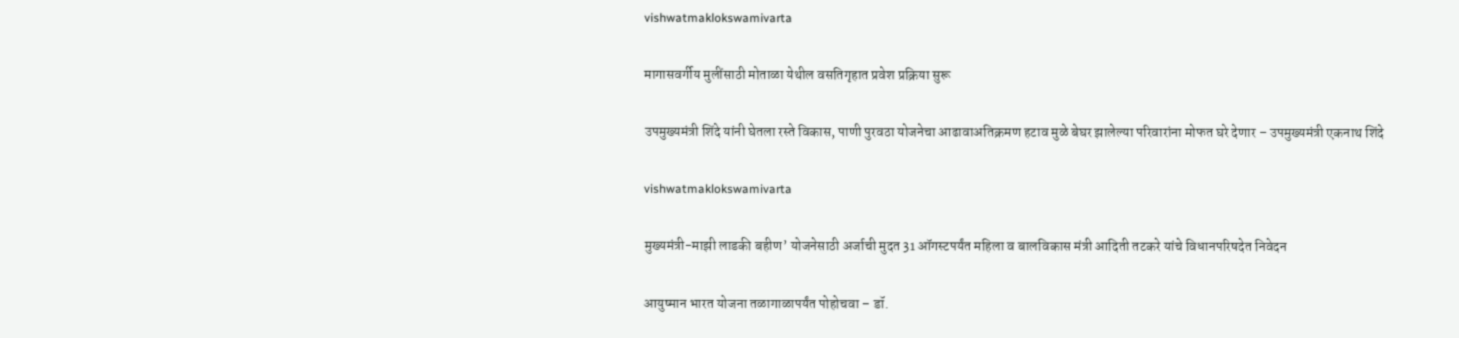vishwatmaklokswamivarta

मागासवर्गीय मुलींसाठी मोताळा येथील वसतिगृहात प्रवेश प्रक्रिया सुरू

उपमुख्यमंत्री शिंदे यांनी घेतला रस्ते विकास, पाणी पुरवठा योजनेचा आढावाअतिक्रमण हटाव मुळे बेघर झालेल्या परिवारांना मोफत घरे देणार – उपमुख्यमंत्री एकनाथ शिंदे

vishwatmaklokswamivarta

मुख्यमंत्री-माझी लाडकी बहीण’ योजनेसाठी अर्जाची मुदत 31 ऑगस्टपर्यंत महिला व बालविकास मंत्री आदिती तटकरे यांचे विधानपरिषदेत निवेदन

आयुष्मान भारत योजना तळागाळापर्यंत पोहोचवा – डॉ.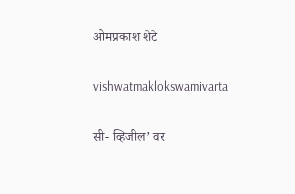ओमप्रकाश शेटे

vishwatmaklokswamivarta

सी- व्हिजील’ वर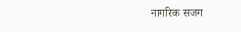नागरिक सजग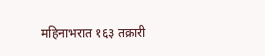महिनाभरात १६३ तक्रारी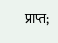प्राप्त;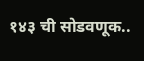१४३ ची सोडवणूक..